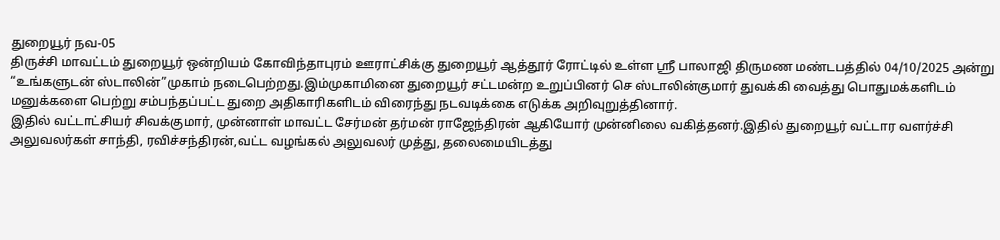துறையூர் நவ-05
திருச்சி மாவட்டம் துறையூர் ஒன்றியம் கோவிந்தாபுரம் ஊராட்சிக்கு துறையூர் ஆத்தூர் ரோட்டில் உள்ள ஸ்ரீ பாலாஜி திருமண மண்டபத்தில் 04/10/2025 அன்று “உங்களுடன் ஸ்டாலின்”முகாம் நடைபெற்றது.இம்முகாமினை துறையூர் சட்டமன்ற உறுப்பினர் செ ஸ்டாலின்குமார் துவக்கி வைத்து பொதுமக்களிடம் மனுக்களை பெற்று சம்பந்தப்பட்ட துறை அதிகாரிகளிடம் விரைந்து நடவடிக்கை எடுக்க அறிவுறுத்தினார்.
இதில் வட்டாட்சியர் சிவக்குமார், முன்னாள் மாவட்ட சேர்மன் தர்மன் ராஜேந்திரன் ஆகியோர் முன்னிலை வகித்தனர்.இதில் துறையூர் வட்டார வளர்ச்சி அலுவலர்கள் சாந்தி, ரவிச்சந்திரன்,வட்ட வழங்கல் அலுவலர் முத்து, தலைமையிடத்து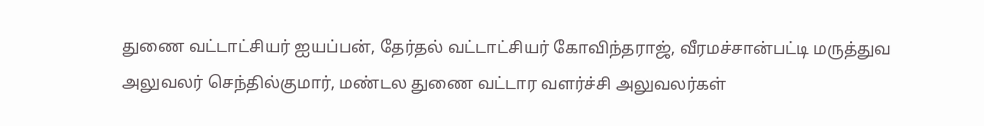துணை வட்டாட்சியர் ஐயப்பன், தேர்தல் வட்டாட்சியர் கோவிந்தராஜ், வீரமச்சான்பட்டி மருத்துவ அலுவலர் செந்தில்குமார், மண்டல துணை வட்டார வளர்ச்சி அலுவலர்கள்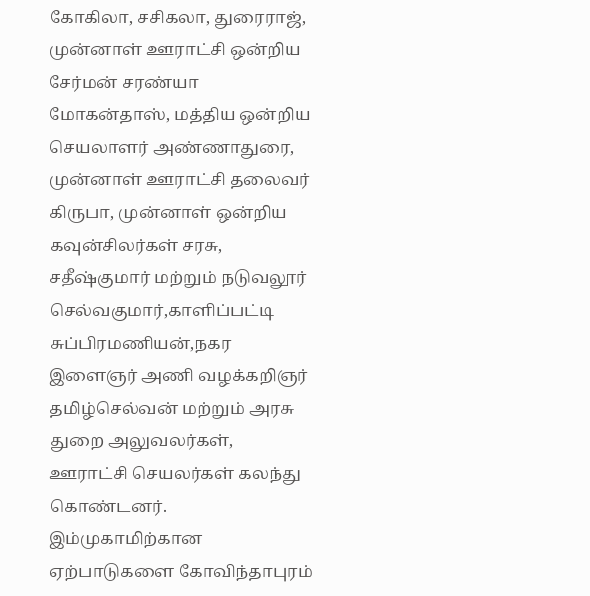கோகிலா, சசிகலா, துரைராஜ், முன்னாள் ஊராட்சி ஒன்றிய சேர்மன் சரண்யா மோகன்தாஸ், மத்திய ஒன்றிய செயலாளர் அண்ணாதுரை, முன்னாள் ஊராட்சி தலைவர் கிருபா, முன்னாள் ஒன்றிய கவுன்சிலர்கள் சரசு, சதீஷ்குமார் மற்றும் நடுவலூர் செல்வகுமார்,காளிப்பட்டி சுப்பிரமணியன்,நகர இளைஞர் அணி வழக்கறிஞர் தமிழ்செல்வன் மற்றும் அரசு துறை அலுவலர்கள்,
ஊராட்சி செயலர்கள் கலந்து கொண்டனர். இம்முகாமிற்கான ஏற்பாடுகளை கோவிந்தாபுரம்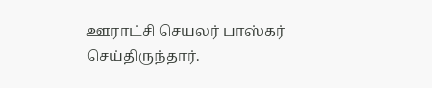ஊராட்சி செயலர் பாஸ்கர் செய்திருந்தார்.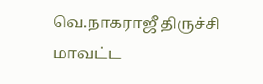வெ.நாகராஜீ திருச்சி மாவட்ட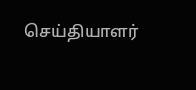செய்தியாளர்